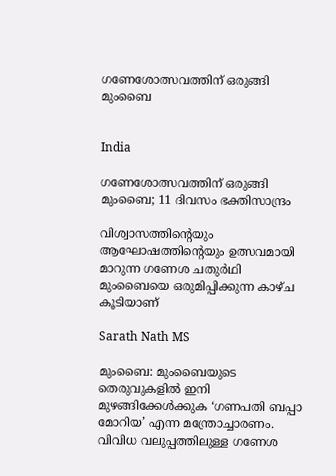ഗണേശോത്സവത്തിന് ഒരുങ്ങി മുംബൈ


India

ഗണേശോത്സവത്തിന് ഒരുങ്ങി മുംബൈ; 11 ദിവസം ഭക്തിസാന്ദ്രം

വിശ്വാസത്തിന്‍റെയും ആഘോഷത്തിന്‍റെയും ഉത്സവമായി മാറുന്ന ഗണേശ ചതുർഥി മുംബൈയെ ഒരുമിപ്പിക്കുന്ന കാഴ്ച കൂടിയാണ്

Sarath Nath MS

മുംബൈ: മുംബൈയുടെ തെരുവുകളിൽ ഇനി മുഴങ്ങിക്കേൾക്കുക ‘ഗണപതി ബപ്പാ മോറിയ’ എന്ന മന്ത്രോച്ചാരണം. വിവിധ വലുപ്പത്തിലുള്ള ഗണേശ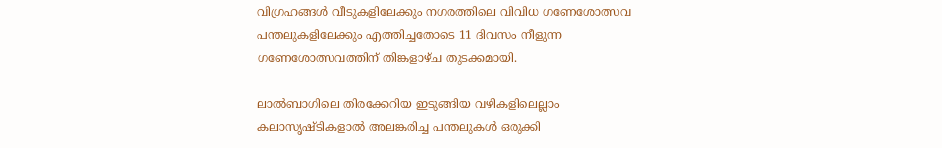വിഗ്രഹങ്ങൾ വീടുകളിലേക്കും നഗരത്തിലെ വിവിധ ഗണേശോത്സവ പന്തലുകളിലേക്കും എത്തിച്ചതോടെ 11 ദിവസം നീളുന്ന ഗണേശോത്സവത്തിന് തിങ്കളാഴ്ച തുടക്കമായി.

ലാൽബാഗിലെ തിരക്കേറിയ ഇടുങ്ങിയ വഴികളിലെല്ലാം കലാസൃഷ്ടികളാൽ അലങ്കരിച്ച പന്തലുകൾ ഒരുക്കി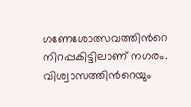ഗണേശോത്സവത്തിന്‍റെ നിറപ്പകിട്ടിലാണ് നഗരം. വിശ്വാസത്തിന്‍റെയും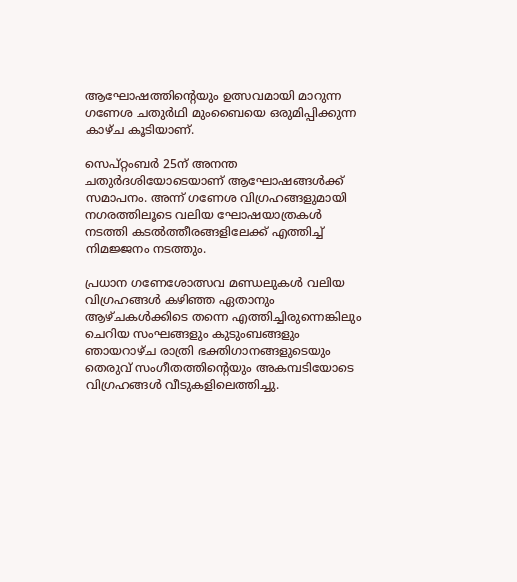ആഘോഷത്തിന്‍റെയും ഉത്സവമായി മാറുന്ന ഗണേശ ചതുർഥി മുംബൈയെ ഒരുമിപ്പിക്കുന്ന കാഴ്ച കൂടിയാണ്.

സെപ്റ്റംബർ 25ന് അനന്ത ചതുർദശിയോടെയാണ് ആഘോഷങ്ങൾക്ക് സമാപനം. അന്ന് ഗണേശ വിഗ്രഹങ്ങളുമായി നഗരത്തിലൂടെ വലിയ ഘോഷയാത്രകൾ നടത്തി കടൽത്തീരങ്ങളിലേക്ക് എത്തിച്ച് നിമജ്ജനം നടത്തും.

പ്രധാന ഗണേശോത്സവ മണ്ഡലുകൾ വലിയ വിഗ്രഹങ്ങൾ കഴിഞ്ഞ ഏതാനും ആഴ്ചകൾക്കിടെ തന്നെ എത്തിച്ചിരുന്നെങ്കിലും ചെറിയ സംഘങ്ങളും കുടുംബങ്ങളും ഞായറാഴ്ച രാത്രി ഭക്തിഗാനങ്ങളുടെയും തെരുവ് സംഗീതത്തിന്‍റെയും അകമ്പടിയോടെ വിഗ്രഹങ്ങൾ വീടുകളിലെത്തിച്ചു.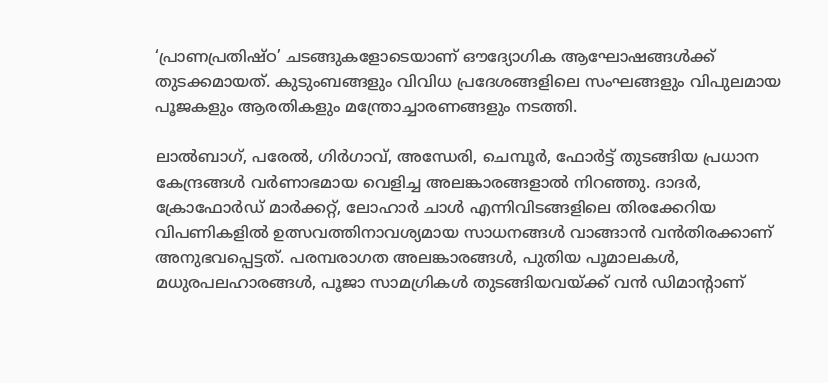‘പ്രാണപ്രതിഷ്ഠ’ ചടങ്ങുകളോടെയാണ് ഔദ്യോഗിക ആഘോഷങ്ങൾക്ക് തുടക്കമായത്. കുടുംബങ്ങളും വിവിധ പ്രദേശങ്ങളിലെ സംഘങ്ങളും വിപുലമായ പൂജകളും ആരതികളും മന്ത്രോച്ചാരണങ്ങളും നടത്തി.

ലാൽബാഗ്, പരേൽ, ഗിർഗാവ്, അന്ധേരി, ചെമ്പൂർ, ഫോർട്ട് തുടങ്ങിയ പ്രധാന കേന്ദ്രങ്ങൾ വർണാഭമായ വെളിച്ച അലങ്കാരങ്ങളാൽ നിറഞ്ഞു. ദാദർ, ക്രോഫോർഡ് മാർക്കറ്റ്, ലോഹാർ ചാൾ എന്നിവിടങ്ങളിലെ തിരക്കേറിയ വിപണികളിൽ ഉത്സവത്തിനാവശ്യമായ സാധനങ്ങൾ വാങ്ങാൻ വൻതിരക്കാണ് അനുഭവപ്പെട്ടത്. പരമ്പരാഗത അലങ്കാരങ്ങൾ, പുതിയ പൂമാലകൾ, മധുരപലഹാരങ്ങൾ, പൂജാ സാമഗ്രികൾ തുടങ്ങിയവയ്ക്ക് വൻ ഡിമാന്‍റാണ്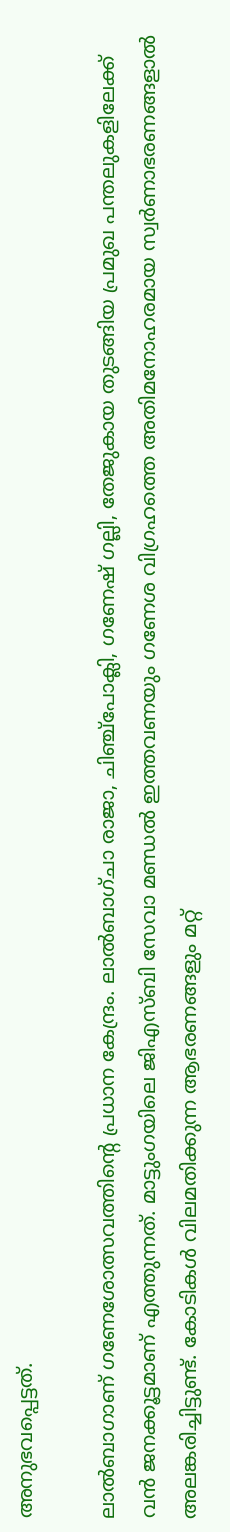അനുഭവപ്പെട്ടത്.

ലാൽബാഗാണ് ഗണേശോത്സവത്തിന്‍റെ പ്രധാന കേന്ദ്രം. ലാൽബാഗ്ചാ രാജാ, ചിഞ്ച്പോക്ലി, ഗണേഷ് ഗല്ലി, തേജുകായ തുടങ്ങിയ പ്രമുഖ പന്തലുകളിലേക്ക് വൻ ജനക്കൂട്ടമാണ് എത്തുന്നത്. മാട്ടുംഗയിലെ ജിഎസ്ബി സേവാ മണ്ഡൽ ഇത്തവണയും ഗണേശ വിഗ്രഹത്തെ അതിമനോഹരമായ സ്വർണാഭരണങ്ങളാൽ അലങ്കരിച്ചിട്ടുണ്ട്. കോടികൾ വിലമതിക്കുന്ന ആഭരണങ്ങളും മറ്റ്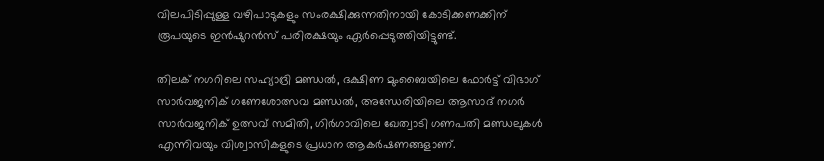വിലപിടിപ്പുള്ള വഴിപാടുകളും സംരക്ഷിക്കുന്നതിനായി കോടിക്കണക്കിന് രൂപയുടെ ഇൻഷുറൻസ് പരിരക്ഷയും ഏർപ്പെടുത്തിയിട്ടുണ്ട്.

തിലക് നഗറിലെ സഹ്യാദ്രി മണ്ഡൽ, ദക്ഷിണ മുംബൈയിലെ ഫോർട്ട് വിഭാഗ് സാർവജനിക് ഗണേശോത്സവ മണ്ഡൽ, അന്ധേരിയിലെ ആസാദ് നഗർ സാർവജനിക് ഉത്സവ് സമിതി, ഗിർഗാവിലെ ഖേത്വാടി ഗണപതി മണ്ഡലുകൾ എന്നിവയും വിശ്വാസികളുടെ പ്രധാന ആകർഷണങ്ങളാണ്.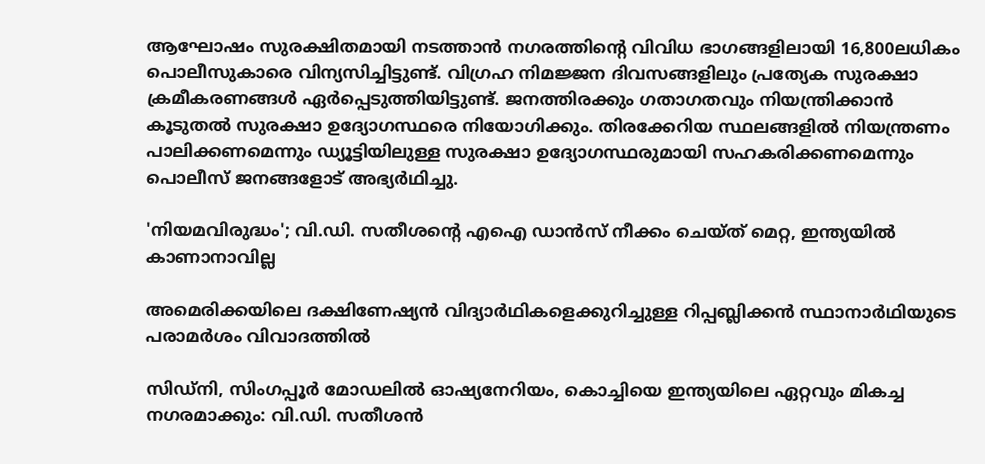ആഘോഷം സുരക്ഷിതമായി നടത്താൻ നഗരത്തിന്‍റെ വിവിധ ഭാഗങ്ങളിലായി 16,800ലധികം പൊലീസുകാരെ വിന്യസിച്ചിട്ടുണ്ട്. വിഗ്രഹ നിമജ്ജന ദിവസങ്ങളിലും പ്രത്യേക സുരക്ഷാ ക്രമീകരണങ്ങൾ ഏർപ്പെടുത്തിയിട്ടുണ്ട്. ജനത്തിരക്കും ഗതാഗതവും നിയന്ത്രിക്കാൻ കൂടുതൽ സുരക്ഷാ ഉദ്യോഗസ്ഥരെ നിയോഗിക്കും. തിരക്കേറിയ സ്ഥലങ്ങളിൽ നിയന്ത്രണം പാലിക്കണമെന്നും ഡ്യൂട്ടിയിലുള്ള സുരക്ഷാ ഉദ്യോഗസ്ഥരുമായി സഹകരിക്കണമെന്നും പൊലീസ് ജനങ്ങളോട് അഭ്യർഥിച്ചു.

'നിയമവിരുദ്ധം'; വി.ഡി. സതീശന്‍റെ എഐ ഡാൻസ് നീക്കം ചെയ്ത് മെറ്റ, ഇന്ത്യയിൽ കാണാനാവില്ല

അമെരിക്കയിലെ ദക്ഷിണേഷ്യൻ വിദ്യാർഥികളെക്കുറിച്ചുള്ള റിപ്പബ്ലിക്കൻ സ്ഥാനാർഥിയുടെ പരാമർശം വിവാദത്തിൽ

സിഡ്നി, സിംഗപ്പൂർ മോഡലിൽ ഓഷ്യനേറിയം, കൊച്ചിയെ ഇന്ത്യയിലെ ഏറ്റവും മികച്ച നഗരമാക്കും: വി.ഡി. സതീശൻ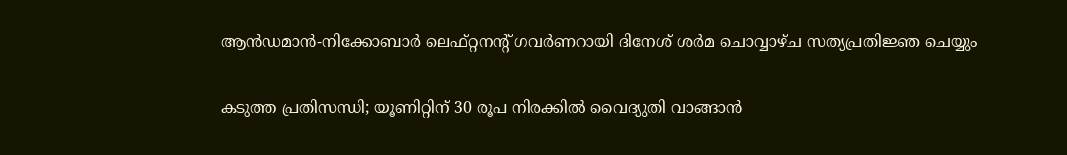ആൻഡമാൻ-നിക്കോബാർ ലെഫ്റ്റനന്‍റ് ഗവർണറായി ദിനേശ് ശർമ ചൊവ്വാഴ്ച സത്യപ്രതിജ്ഞ ചെയ്യും

കടുത്ത പ്രതിസന്ധി; യൂണിറ്റിന് 30 രൂപ നിരക്കിൽ വൈദ്യുതി വാങ്ങാൻ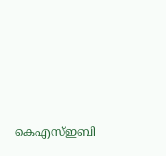കെഎസ്ഇബി